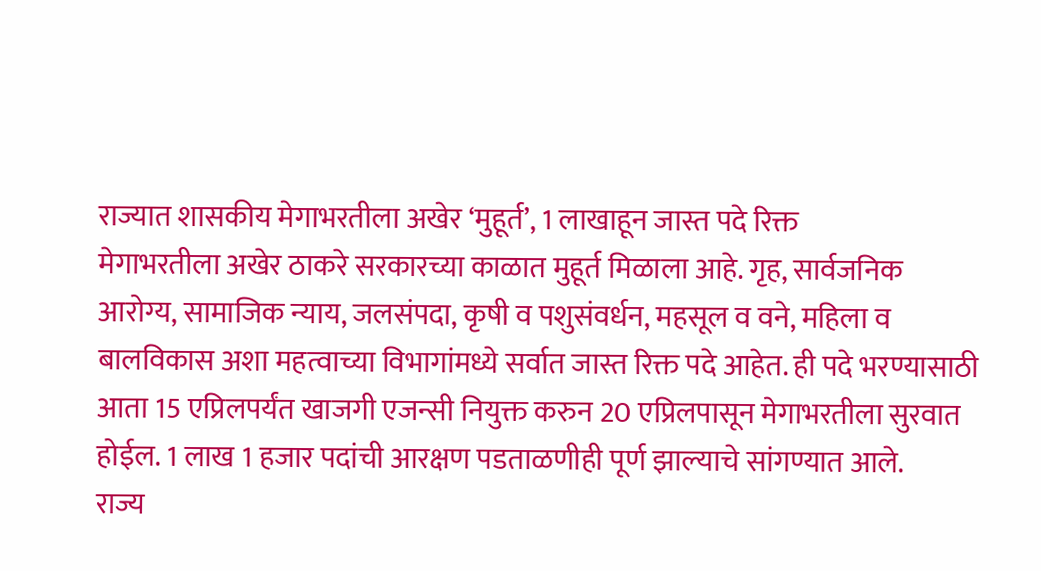राज्यात शासकीय मेगाभरतीला अखेर ‘मुहूर्त’, 1 लाखाहून जास्त पदे रिक्त
मेगाभरतीला अखेर ठाकरे सरकारच्या काळात मुहूर्त मिळाला आहे. गृह, सार्वजनिक आरोग्य, सामाजिक न्याय, जलसंपदा, कृषी व पशुसंवर्धन, महसूल व वने, महिला व बालविकास अशा महत्वाच्या विभागांमध्ये सर्वात जास्त रिक्त पदे आहेत. ही पदे भरण्यासाठी आता 15 एप्रिलपर्यंत खाजगी एजन्सी नियुक्त करुन 20 एप्रिलपासून मेगाभरतीला सुरवात होईल. 1 लाख 1 हजार पदांची आरक्षण पडताळणीही पूर्ण झाल्याचे सांगण्यात आले.
राज्य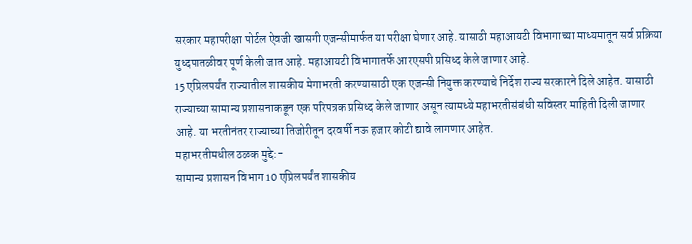सरकार महापरीक्षा पोर्टल ऐवजी खासगी एजन्सीमार्फत या परीक्षा घेणार आहे. यासाठी महाआयटी विभागाच्या माध्यमातून सर्व प्रक्रिया युध्दपातळीवर पूर्ण केली जात आहे. महाआयटी विभागातर्फे आरएसपी प्रसिध्द केले जाणार आहे.
15 एप्रिलपर्यंत राज्यातील शासकीय मेगाभरती करण्यासाठी एक एजन्सी नियुक्त करण्याचे निर्देश राज्य सरकारने दिले आहेत. यासाठी राज्याच्या सामान्य प्रशासनाकडून एक परिपत्रक प्रसिध्द केले जाणार असून त्यामध्ये महाभरतीसंबंधी सविस्तर माहिती दिली जाणार आहे. या भरतीनंतर राज्याच्या तिजोरीतून दरवर्षी नऊ हजार कोटी द्यावे लागणार आहेत.
महाभरतीमधील ठळक मुद्दे:-
सामान्य प्रशासन विभाग 10 एप्रिलपर्यंत शासकीय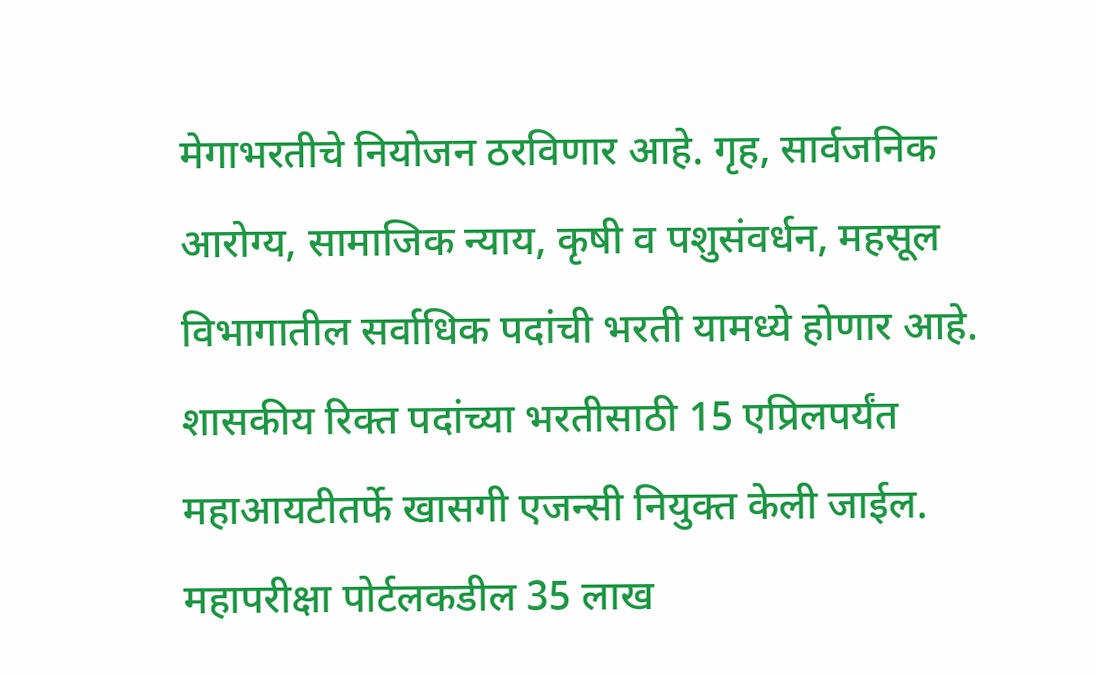मेगाभरतीचे नियोजन ठरविणार आहे. गृह, सार्वजनिक आरोग्य, सामाजिक न्याय, कृषी व पशुसंवर्धन, महसूल विभागातील सर्वाधिक पदांची भरती यामध्ये होणार आहे. शासकीय रिक्त पदांच्या भरतीसाठी 15 एप्रिलपर्यंत महाआयटीतर्फे खासगी एजन्सी नियुक्त केली जाईल. महापरीक्षा पोर्टलकडील 35 लाख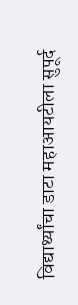विद्यार्थ्यांचा डाटा महाआयटीला सुपूर्द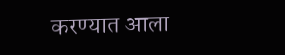करण्यात आला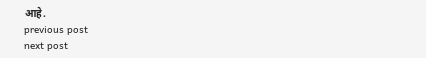आहे.
previous post
next post